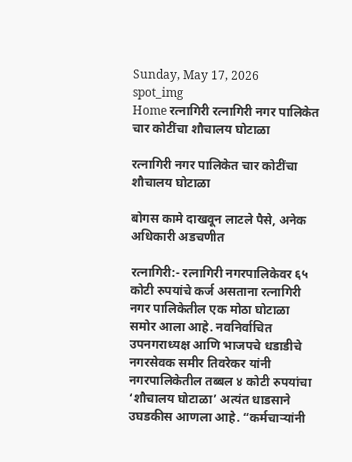Sunday, May 17, 2026
spot_img
Home रत्नागिरी रत्नागिरी नगर पालिकेत चार कोटींचा शौचालय घोटाळा

रत्नागिरी नगर पालिकेत चार कोटींचा शौचालय घोटाळा

बोगस कामे दाखवून लाटले पैसे, अनेक अधिकारी अडचणीत

रत्नागिरी:- रत्नागिरी नगरपालिकेवर ६५ कोटी रुपयांचे कर्ज असताना रत्नागिरी नगर पालिकेतील एक मोठा घोटाळा समोर आला आहे. नवनिर्वाचित उपनगराध्यक्ष आणि भाजपचे धडाडीचे नगरसेवक समीर तिवरेकर यांनी नगरपालिकेतील तब्बल ४ कोटी रुपयांचा ‘शौचालय घोटाळा’ अत्यंत धाडसाने उघडकीस आणला आहे. “कर्मचाऱ्यांनी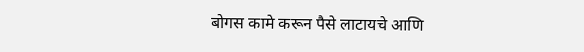बोगस कामे करून पैसे लाटायचे आणि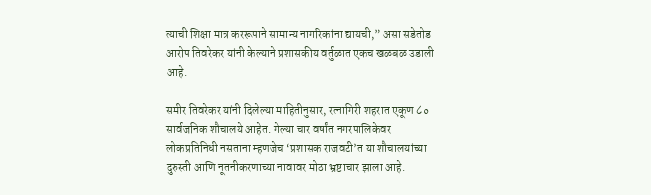त्याची शिक्षा मात्र कररूपाने सामान्य नागरिकांना द्यायची,” असा सडेतोड आरोप तिवरेकर यांनी केल्याने प्रशासकीय वर्तुळात एकच खळबळ उडाली आहे.

समीर तिवरेकर यांनी दिलेल्या माहितीनुसार, रत्नागिरी शहरात एकूण ८० सार्वजनिक शौचालये आहेत. गेल्या चार वर्षांत नगरपालिकेवर लोकप्रतिनिधी नसताना म्हणजेच ‘प्रशासक राजवटी’त या शौचालयांच्या दुरुस्ती आणि नूतनीकरणाच्या नावावर मोठा भ्रष्टाचार झाला आहे.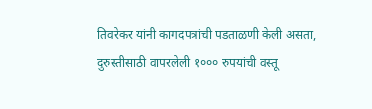तिवरेकर यांनी कागदपत्रांची पडताळणी केली असता, दुरुस्तीसाठी वापरलेली १००० रुपयांची वस्तू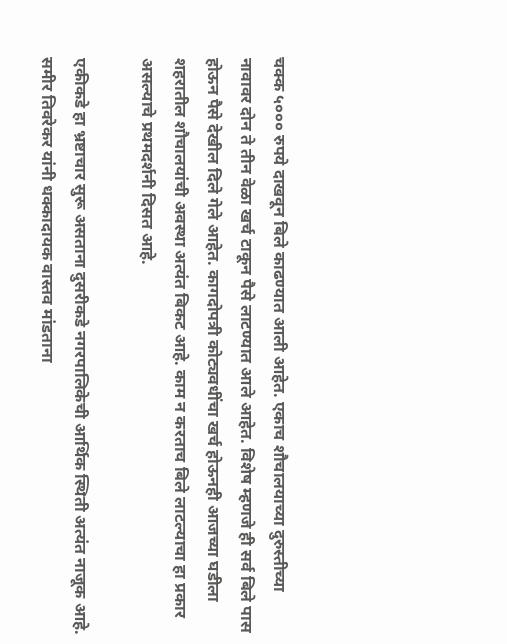चक्क ५००० रुपये दाखवून बिले काढण्यात आली आहेत. एकाच शौचालयाच्या दुरुस्तीच्या नावावर दोन ते तीन वेळा खर्च टाकून पैसे लाटण्यात आले आहेत. विशेष म्हणजे ही सर्व बिले पास होऊन पैसे देखील दिले गेले आहेत. कागदोपत्री कोट्यवधींचा खर्च होऊनही आजच्या घडीला शहरातील शौचालयांची अवस्था अत्यंत बिकट आहे. काम न करताच बिले लाटल्याचा हा प्रकार असल्याचे प्रथमदर्शनी दिसत आहे.

एकीकडे हा भ्रष्टाचार सुरू असताना दुसरीकडे नगरपालिकेची आर्थिक स्थिती अत्यंत नाजूक आहे. समीर तिवरेकर यांनी धक्कादायक वास्तव मांडताना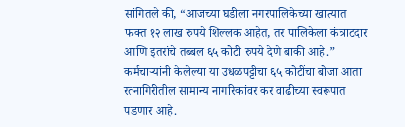सांगितले की, “आजच्या घडीला नगरपालिकेच्या खात्यात फक्त १२ लाख रुपये शिल्लक आहेत, तर पालिकेला कंत्राटदार आणि इतरांचे तब्बल ६५ कोटी रुपये देणे बाकी आहे.” कर्मचाऱ्यांनी केलेल्या या उधळपट्टीचा ६५ कोटींचा बोजा आता रत्नागिरीतील सामान्य नागरिकांवर कर वाढीच्या स्वरूपात पडणार आहे.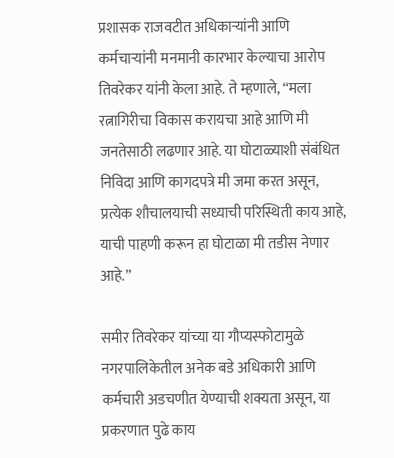प्रशासक राजवटीत अधिकाऱ्यांनी आणि कर्मचाऱ्यांनी मनमानी कारभार केल्याचा आरोप तिवरेकर यांनी केला आहे. ते म्हणाले, “मला रत्नागिरीचा विकास करायचा आहे आणि मी जनतेसाठी लढणार आहे. या घोटाळ्याशी संबंधित निविदा आणि कागदपत्रे मी जमा करत असून, प्रत्येक शौचालयाची सध्याची परिस्थिती काय आहे, याची पाहणी करून हा घोटाळा मी तडीस नेणार आहे.”

समीर तिवरेकर यांच्या या गौप्यस्फोटामुळे नगरपालिकेतील अनेक बडे अधिकारी आणि कर्मचारी अडचणीत येण्याची शक्यता असून, या प्रकरणात पुढे काय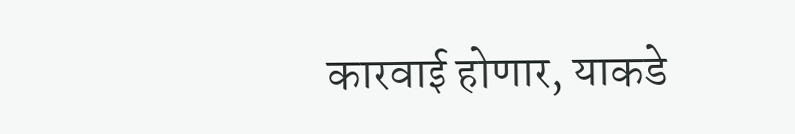कारवाई होणार, याकडे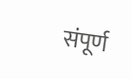संपूर्ण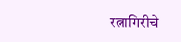रत्नागिरीचे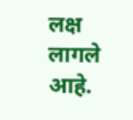लक्ष लागले आहे.